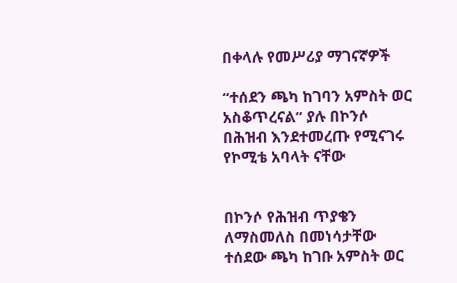በቀላሉ የመሥሪያ ማገናኛዎች

“ተሰደን ጫካ ከገባን አምስት ወር አስቆጥረናል” ያሉ በኮንሶ በሕዝብ እንደተመረጡ የሚናገሩ የኮሚቴ አባላት ናቸው


በኮንሶ የሕዝብ ጥያቄን ለማስመለስ በመነሳታቸው ተሰደው ጫካ ከገቡ አምስት ወር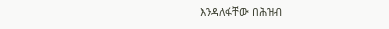እንዳለፋቸው በሕዝብ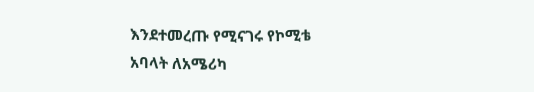እንደተመረጡ የሚናገሩ የኮሚቴ አባላት ለአሜሪካ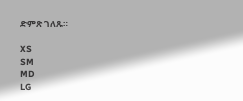ድምጽ ገለጹ።

XS
SM
MD
LG